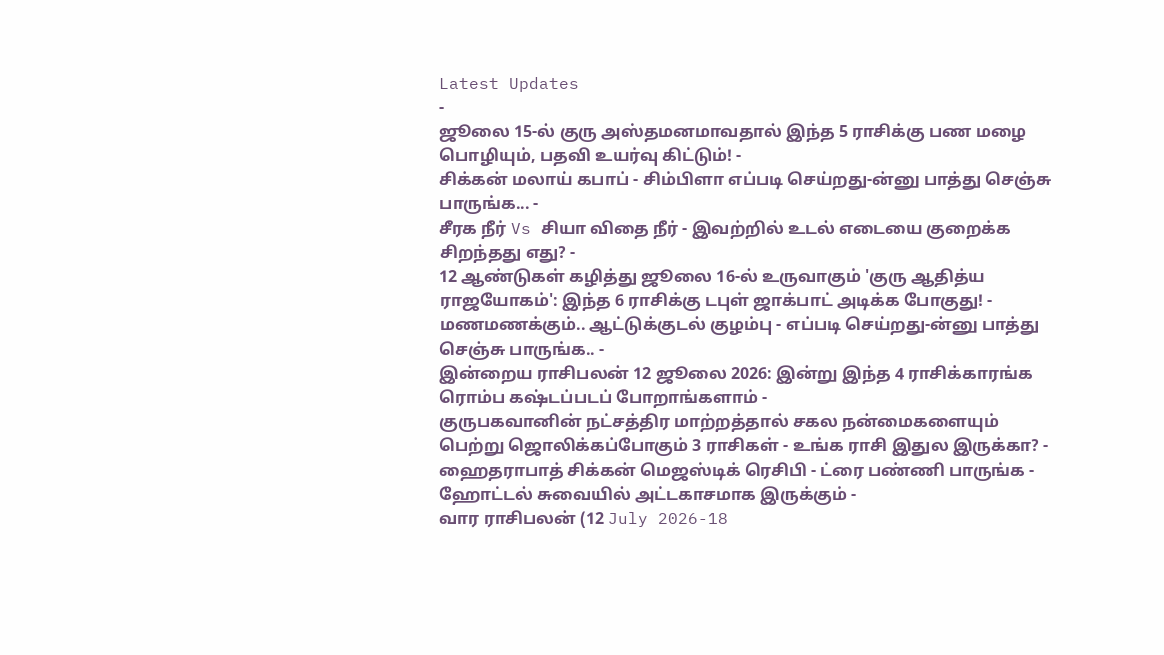Latest Updates
-
ஜூலை 15-ல் குரு அஸ்தமனமாவதால் இந்த 5 ராசிக்கு பண மழை பொழியும், பதவி உயர்வு கிட்டும்! -
சிக்கன் மலாய் கபாப் - சிம்பிளா எப்படி செய்றது-ன்னு பாத்து செஞ்சு பாருங்க... -
சீரக நீர் Vs சியா விதை நீர் - இவற்றில் உடல் எடையை குறைக்க சிறந்தது எது? -
12 ஆண்டுகள் கழித்து ஜூலை 16-ல் உருவாகும் 'குரு ஆதித்ய ராஜயோகம்': இந்த 6 ராசிக்கு டபுள் ஜாக்பாட் அடிக்க போகுது! -
மணமணக்கும்.. ஆட்டுக்குடல் குழம்பு - எப்படி செய்றது-ன்னு பாத்து செஞ்சு பாருங்க.. -
இன்றைய ராசிபலன் 12 ஜூலை 2026: இன்று இந்த 4 ராசிக்காரங்க ரொம்ப கஷ்டப்படப் போறாங்களாம் -
குருபகவானின் நட்சத்திர மாற்றத்தால் சகல நன்மைகளையும் பெற்று ஜொலிக்கப்போகும் 3 ராசிகள் - உங்க ராசி இதுல இருக்கா? -
ஹைதராபாத் சிக்கன் மெஜஸ்டிக் ரெசிபி - ட்ரை பண்ணி பாருங்க - ஹோட்டல் சுவையில் அட்டகாசமாக இருக்கும் -
வார ராசிபலன் (12 July 2026-18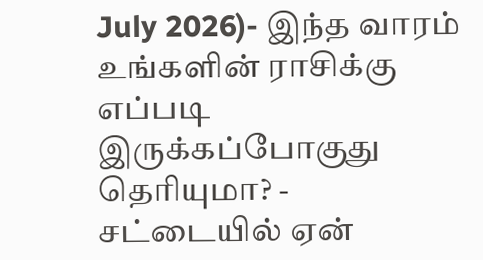July 2026)- இந்த வாரம் உங்களின் ராசிக்கு எப்படி இருக்கப்போகுது தெரியுமா? -
சட்டையில் ஏன்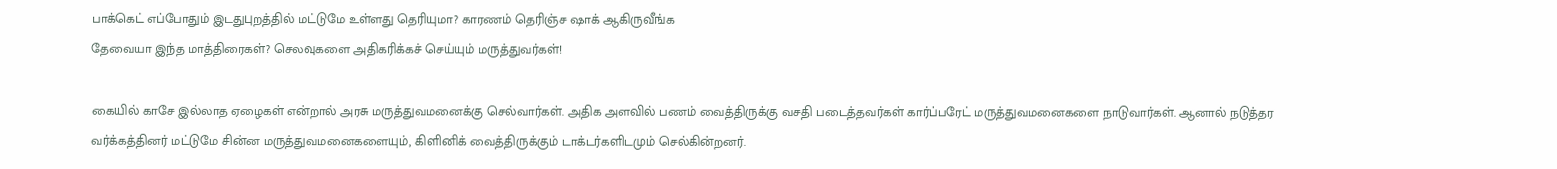பாக்கெட் எப்போதும் இடதுபுறத்தில் மட்டுமே உள்ளது தெரியுமா? காரணம் தெரிஞ்ச ஷாக் ஆகிருவீங்க
தேவையா இந்த மாத்திரைகள்? செலவுகளை அதிகரிக்கச் செய்யும் மருத்துவர்கள்!

கையில் காசே இல்லாத ஏழைகள் என்றால் அரசு மருத்துவமனைக்கு செல்வார்கள். அதிக அளவில் பணம் வைத்திருக்கு வசதி படைத்தவர்கள் கார்ப்பரேட் மருத்துவமனைகளை நாடுவார்கள். ஆனால் நடுத்தர வர்க்கத்தினர் மட்டுமே சின்ன மருத்துவமனைகளையும், கிளினிக் வைத்திருக்கும் டாக்டர்களிடமும் செல்கின்றனர்.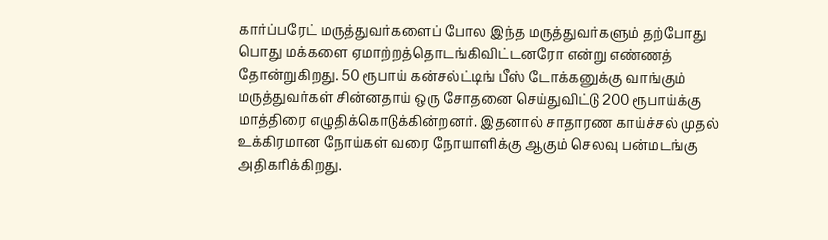கார்ப்பரேட் மருத்துவர்களைப் போல இந்த மருத்துவர்களும் தற்போது பொது மக்களை ஏமாற்றத்தொடங்கிவிட்டனரோ என்று எண்ணத் தோன்றுகிறது. 50 ரூபாய் கன்சல்ட்டிங் பீஸ் டோக்கனுக்கு வாங்கும் மருத்துவர்கள் சின்னதாய் ஒரு சோதனை செய்துவிட்டு 200 ரூபாய்க்கு மாத்திரை எழுதிக்கொடுக்கின்றனர். இதனால் சாதாரண காய்ச்சல் முதல் உக்கிரமான நோய்கள் வரை நோயாளிக்கு ஆகும் செலவு பன்மடங்கு அதிகரிக்கிறது.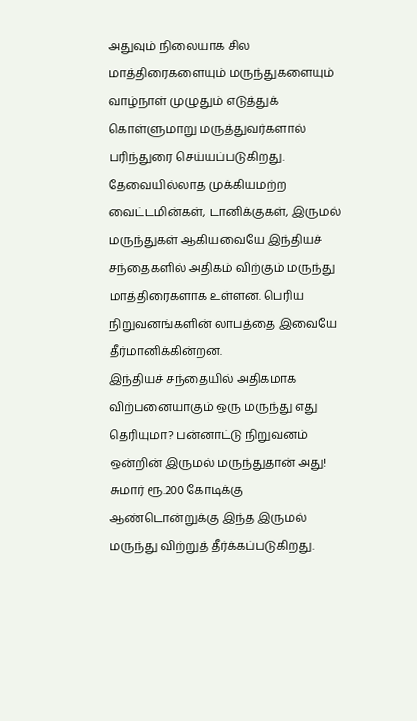அதுவும் நிலையாக சில மாத்திரைகளையும் மருந்துகளையும் வாழ்நாள் முழுதும் எடுத்துக் கொள்ளுமாறு மருத்துவர்களால் பரிந்துரை செய்யப்படுகிறது.
தேவையில்லாத முக்கியமற்ற வைட்டமின்கள், டானிக்குகள், இருமல் மருந்துகள் ஆகியவையே இந்தியச் சந்தைகளில் அதிகம் விற்கும் மருந்து மாத்திரைகளாக உள்ளன. பெரிய நிறுவனங்களின் லாபத்தை இவையே தீர்மானிக்கின்றன.
இந்தியச் சந்தையில் அதிகமாக விற்பனையாகும் ஒரு மருந்து எது தெரியுமா? பன்னாட்டு நிறுவனம் ஒன்றின் இருமல் மருந்துதான் அது! சுமார் ரூ.200 கோடிக்கு ஆண்டொன்றுக்கு இந்த இருமல் மருந்து விற்றுத் தீர்க்கப்படுகிறது.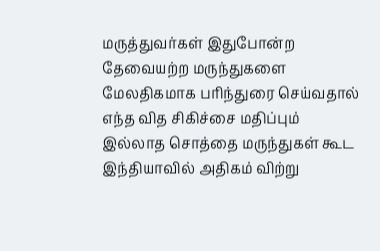மருத்துவர்கள் இதுபோன்ற தேவையற்ற மருந்துகளை மேலதிகமாக பரிந்துரை செய்வதால் எந்த வித சிகிச்சை மதிப்பும் இல்லாத சொத்தை மருந்துகள் கூட இந்தியாவில் அதிகம் விற்று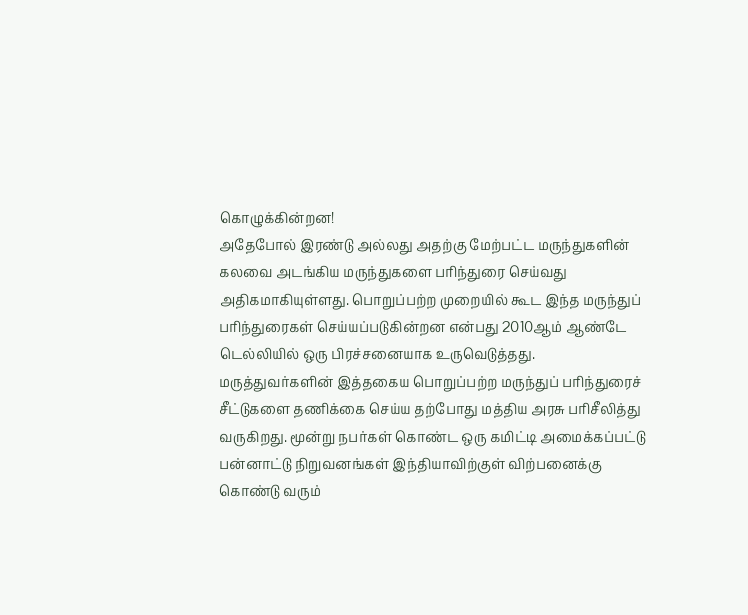கொழுக்கின்றன!
அதேபோல் இரண்டு அல்லது அதற்கு மேற்பட்ட மருந்துகளின் கலவை அடங்கிய மருந்துகளை பரிந்துரை செய்வது அதிகமாகியுள்ளது. பொறுப்பற்ற முறையில் கூட இந்த மருந்துப் பரிந்துரைகள் செய்யப்படுகின்றன என்பது 2010ஆம் ஆண்டே டெல்லியில் ஒரு பிரச்சனையாக உருவெடுத்தது.
மருத்துவர்களின் இத்தகைய பொறுப்பற்ற மருந்துப் பரிந்துரைச் சீட்டுகளை தணிக்கை செய்ய தற்போது மத்திய அரசு பரிசீலித்து வருகிறது. மூன்று நபர்கள் கொண்ட ஒரு கமிட்டி அமைக்கப்பட்டு பன்னாட்டு நிறுவனங்கள் இந்தியாவிற்குள் விற்பனைக்கு கொண்டு வரும்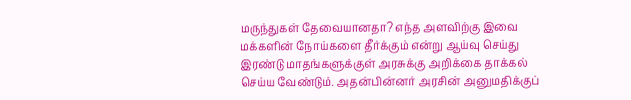மருந்துகள் தேவையானதா? எந்த அளவிற்கு இவை மக்களின் நோய்களை தீர்க்கும் என்று ஆய்வு செய்து இரண்டு மாதங்களுக்குள் அரசுக்கு அறிக்கை தாக்கல் செய்ய வேண்டும். அதன்பின்னர் அரசின் அனுமதிக்குப்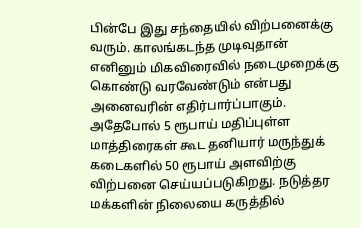பின்பே இது சந்தையில் விற்பனைக்கு வரும். காலங்கடந்த முடிவுதான் எனினும் மிகவிரைவில் நடைமுறைக்கு கொண்டு வரவேண்டும் என்பது அனைவரின் எதிர்பார்ப்பாகும்.
அதேபோல் 5 ரூபாய் மதிப்புள்ள மாத்திரைகள் கூட தனியார் மருந்துக் கடைகளில் 50 ரூபாய் அளவிற்கு விற்பனை செய்யப்படுகிறது. நடுத்தர மக்களின் நிலையை கருத்தில்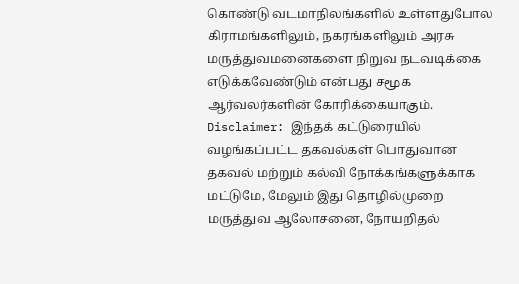கொண்டு வடமாநிலங்களில் உள்ளதுபோல கிராமங்களிலும், நகரங்களிலும் அரசு மருத்துவமனைகளை நிறுவ நடவடிக்கை எடுக்கவேண்டும் என்பது சமூக ஆர்வலர்களின் கோரிக்கையாகும்.
Disclaimer: இந்தக் கட்டுரையில் வழங்கப்பட்ட தகவல்கள் பொதுவான தகவல் மற்றும் கல்வி நோக்கங்களுக்காக மட்டுமே, மேலும் இது தொழில்முறை மருத்துவ ஆலோசனை, நோயறிதல்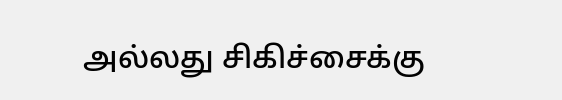அல்லது சிகிச்சைக்கு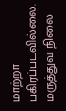மாற்றா பகிரப்படவில்லை. மருத்துவ நிலை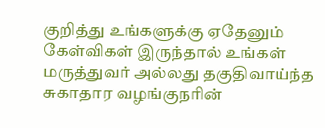குறித்து உங்களுக்கு ஏதேனும் கேள்விகள் இருந்தால் உங்கள் மருத்துவர் அல்லது தகுதிவாய்ந்த சுகாதார வழங்குநரின்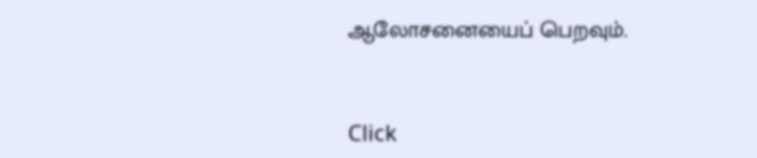ஆலோசனையைப் பெறவும்.



Click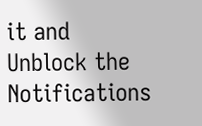it and Unblock the Notifications